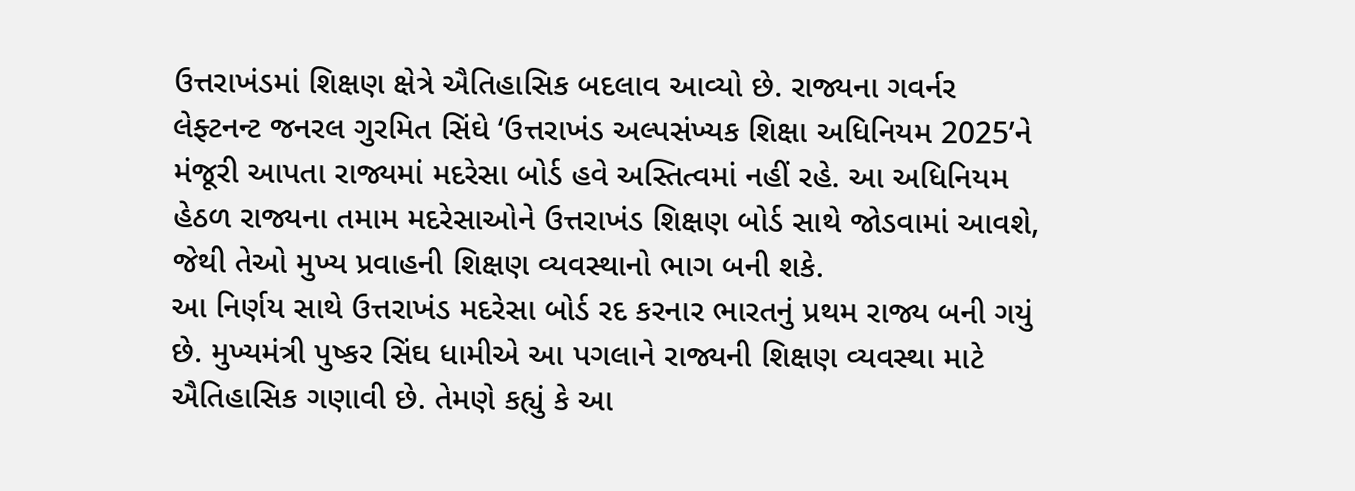ઉત્તરાખંડમાં શિક્ષણ ક્ષેત્રે ઐતિહાસિક બદલાવ આવ્યો છે. રાજ્યના ગવર્નર લેફ્ટનન્ટ જનરલ ગુરમિત સિંઘે ‘ઉત્તરાખંડ અલ્પસંખ્યક શિક્ષા અધિનિયમ 2025’ને મંજૂરી આપતા રાજ્યમાં મદરેસા બોર્ડ હવે અસ્તિત્વમાં નહીં રહે. આ અધિનિયમ હેઠળ રાજ્યના તમામ મદરેસાઓને ઉત્તરાખંડ શિક્ષણ બોર્ડ સાથે જોડવામાં આવશે, જેથી તેઓ મુખ્ય પ્રવાહની શિક્ષણ વ્યવસ્થાનો ભાગ બની શકે.
આ નિર્ણય સાથે ઉત્તરાખંડ મદરેસા બોર્ડ રદ કરનાર ભારતનું પ્રથમ રાજ્ય બની ગયું છે. મુખ્યમંત્રી પુષ્કર સિંઘ ધામીએ આ પગલાને રાજ્યની શિક્ષણ વ્યવસ્થા માટે ઐતિહાસિક ગણાવી છે. તેમણે કહ્યું કે આ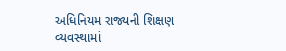અધિનિયમ રાજ્યની શિક્ષણ વ્યવસ્થામાં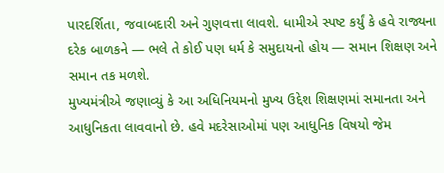પારદર્શિતા, જવાબદારી અને ગુણવત્તા લાવશે. ધામીએ સ્પષ્ટ કર્યું કે હવે રાજ્યના દરેક બાળકને — ભલે તે કોઈ પણ ધર્મ કે સમુદાયનો હોય — સમાન શિક્ષણ અને સમાન તક મળશે.
મુખ્યમંત્રીએ જણાવ્યું કે આ અધિનિયમનો મુખ્ય ઉદ્દેશ શિક્ષણમાં સમાનતા અને આધુનિકતા લાવવાનો છે. હવે મદરેસાઓમાં પણ આધુનિક વિષયો જેમ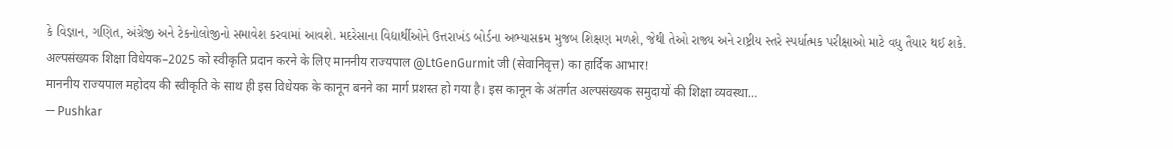કે વિજ્ઞાન, ગણિત, અંગ્રેજી અને ટેકનોલોજીનો સમાવેશ કરવામાં આવશે. મદરેસાના વિદ્યાર્થીઓને ઉત્તરાખંડ બોર્ડના અભ્યાસક્રમ મુજબ શિક્ષણ મળશે, જેથી તેઓ રાજ્ય અને રાષ્ટ્રીય સ્તરે સ્પર્ધાત્મક પરીક્ષાઓ માટે વધુ તૈયાર થઈ શકે.
अल्पसंख्यक शिक्षा विधेयक–2025 को स्वीकृति प्रदान करने के लिए माननीय राज्यपाल @LtGenGurmit जी (सेवानिवृत्त) का हार्दिक आभार!
माननीय राज्यपाल महोदय की स्वीकृति के साथ ही इस विधेयक के कानून बनने का मार्ग प्रशस्त हो गया है। इस कानून के अंतर्गत अल्पसंख्यक समुदायों की शिक्षा व्यवस्था…
— Pushkar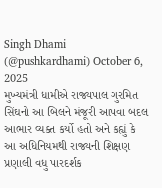Singh Dhami (@pushkardhami) October 6, 2025
મુખ્યમંત્રી ધામીએ રાજ્યપાલ ગુરમિત સિંઘનો આ બિલને મંજૂરી આપવા બદલ આભાર વ્યક્ત કર્યો હતો અને કહ્યું કે આ અધિનિયમથી રાજ્યની શિક્ષણ પ્રણાલી વધુ પારદર્શક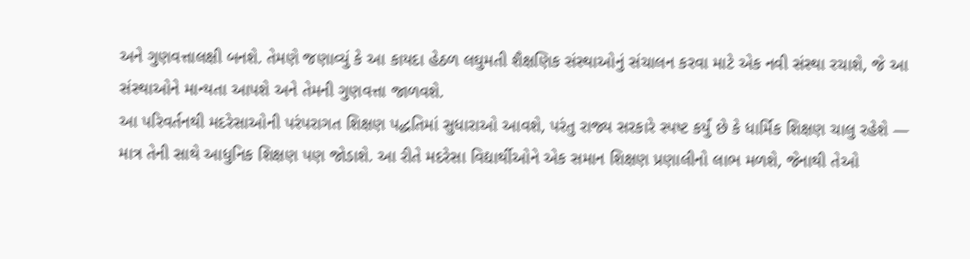અને ગુણવત્તાલક્ષી બનશે. તેમણે જણાવ્યું કે આ કાયદા હેઠળ લઘુમતી શૈક્ષણિક સંસ્થાઓનું સંચાલન કરવા માટે એક નવી સંસ્થા રચાશે, જે આ સંસ્થાઓને માન્યતા આપશે અને તેમની ગુણવત્તા જાળવશે.
આ પરિવર્તનથી મદરેસાઓની પરંપરાગત શિક્ષણ પદ્ધતિમાં સુધારાઓ આવશે, પરંતુ રાજ્ય સરકારે સ્પષ્ટ કર્યું છે કે ધાર્મિક શિક્ષણ ચાલુ રહેશે — માત્ર તેની સાથે આધુનિક શિક્ષણ પણ જોડાશે. આ રીતે મદરેસા વિદ્યાર્થીઓને એક સમાન શિક્ષણ પ્રણાલીનો લાભ મળશે, જેનાથી તેઓ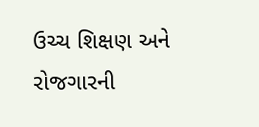ઉચ્ચ શિક્ષણ અને રોજગારની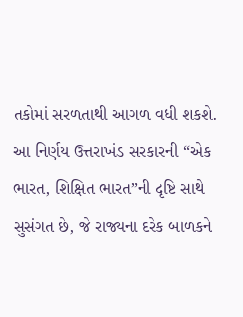તકોમાં સરળતાથી આગળ વધી શકશે.
આ નિર્ણય ઉત્તરાખંડ સરકારની “એક ભારત, શિક્ષિત ભારત”ની દૃષ્ટિ સાથે સુસંગત છે, જે રાજ્યના દરેક બાળકને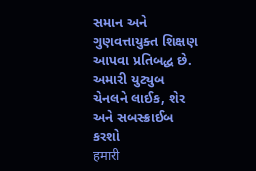સમાન અને ગુણવત્તાયુક્ત શિક્ષણ આપવા પ્રતિબદ્ધ છે.
અમારી યુટ્યુબ ચેનલને લાઈક, શેર અને સબસ્ક્રાઈબ કરશો
हमारी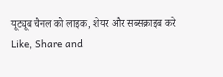यूट्यूब चैनल को लाइक, शेयर और सब्सक्राइब करे
Like, Share and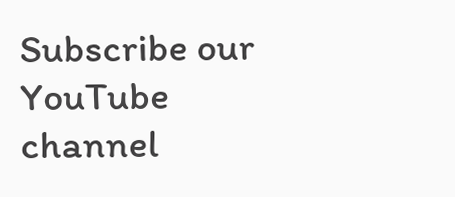Subscribe our YouTube channel